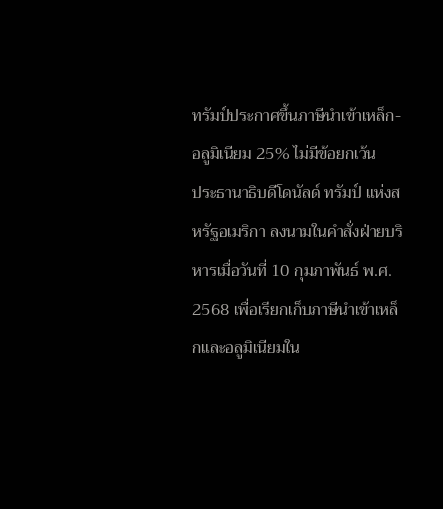ทรัมป์ประกาศขึ้นภาษีนำเข้าเหล็ก-อลูมิเนียม 25% ไม่มีข้อยกเว้น
ประธานาธิบดีโดนัลด์ ทรัมป์ แห่งสหรัฐอเมริกา ลงนามในคำสั่งฝ่ายบริหารเมื่อวันที่ 10 กุมภาพันธ์ พ.ศ. 2568 เพื่อเรียกเก็บภาษีนำเข้าเหล็กและอลูมิเนียมใน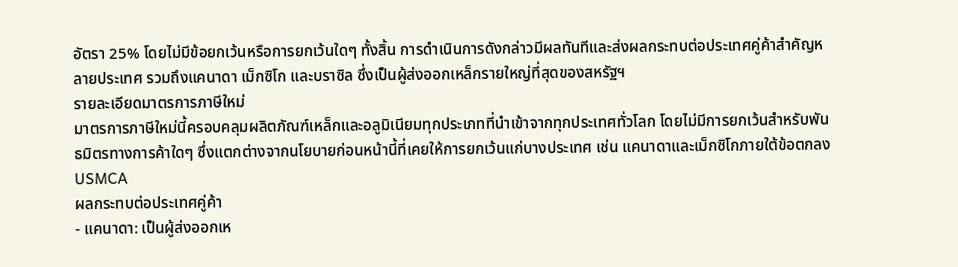อัตรา 25% โดยไม่มีข้อยกเว้นหรือการยกเว้นใดๆ ทั้งสิ้น การดำเนินการดังกล่าวมีผลทันทีและส่งผลกระทบต่อประเทศคู่ค้าสำคัญหลายประเทศ รวมถึงแคนาดา เม็กซิโก และบราซิล ซึ่งเป็นผู้ส่งออกเหล็กรายใหญ่ที่สุดของสหรัฐฯ
รายละเอียดมาตรการภาษีใหม่
มาตรการภาษีใหม่นี้ครอบคลุมผลิตภัณฑ์เหล็กและอลูมิเนียมทุกประเภทที่นำเข้าจากทุกประเทศทั่วโลก โดยไม่มีการยกเว้นสำหรับพันธมิตรทางการค้าใดๆ ซึ่งแตกต่างจากนโยบายก่อนหน้านี้ที่เคยให้การยกเว้นแก่บางประเทศ เช่น แคนาดาและเม็กซิโกภายใต้ข้อตกลง USMCA
ผลกระทบต่อประเทศคู่ค้า
- แคนาดา: เป็นผู้ส่งออกเห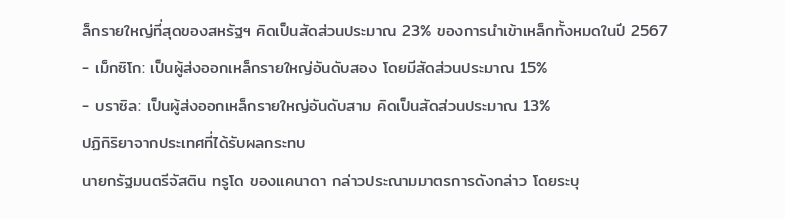ล็กรายใหญ่ที่สุดของสหรัฐฯ คิดเป็นสัดส่วนประมาณ 23% ของการนำเข้าเหล็กทั้งหมดในปี 2567
- เม็กซิโก: เป็นผู้ส่งออกเหล็กรายใหญ่อันดับสอง โดยมีสัดส่วนประมาณ 15%
- บราซิล: เป็นผู้ส่งออกเหล็กรายใหญ่อันดับสาม คิดเป็นสัดส่วนประมาณ 13%
ปฏิกิริยาจากประเทศที่ได้รับผลกระทบ
นายกรัฐมนตรีจัสติน ทรูโด ของแคนาดา กล่าวประณามมาตรการดังกล่าว โดยระบุ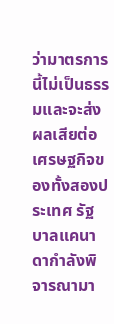ว่ามาตรการนี้ไม่เป็นธรรมและจะส่งผลเสียต่อเศรษฐกิจของทั้งสองประเทศ รัฐบาลแคนาดากำลังพิจารณามา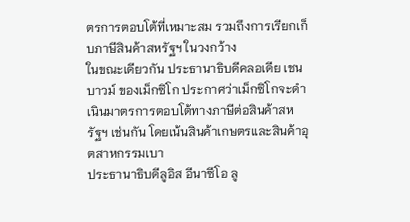ตรการตอบโต้ที่เหมาะสม รวมถึงการเรียกเก็บภาษีสินค้าสหรัฐฯ ในวงกว้าง
ในขณะเดียวกัน ประธานาธิบดีคลอเดีย เชนบาวม์ ของเม็กซิโก ประกาศว่าเม็กซิโกจะดำเนินมาตรการตอบโต้ทางภาษีต่อสินค้าสหรัฐฯ เช่นกัน โดยเน้นสินค้าเกษตรและสินค้าอุตสาหกรรมเบา
ประธานาธิบดีลูอิส อีนาซีโอ ลู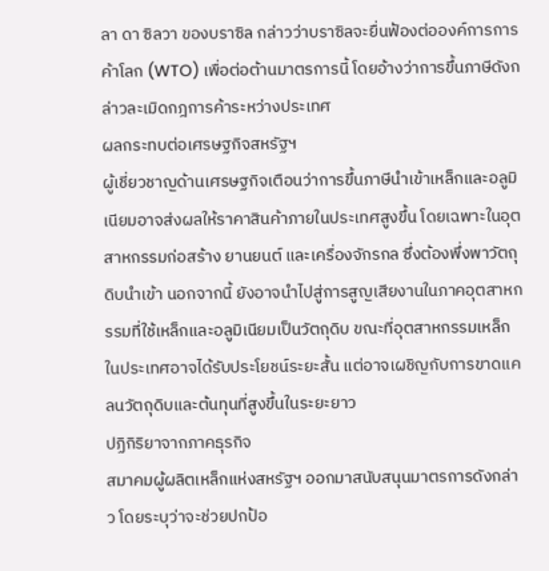ลา ดา ซิลวา ของบราซิล กล่าวว่าบราซิลจะยื่นฟ้องต่อองค์การการค้าโลก (WTO) เพื่อต่อต้านมาตรการนี้ โดยอ้างว่าการขึ้นภาษีดังกล่าวละเมิดกฎการค้าระหว่างประเทศ
ผลกระทบต่อเศรษฐกิจสหรัฐฯ
ผู้เชี่ยวชาญด้านเศรษฐกิจเตือนว่าการขึ้นภาษีนำเข้าเหล็กและอลูมิเนียมอาจส่งผลให้ราคาสินค้าภายในประเทศสูงขึ้น โดยเฉพาะในอุตสาหกรรมก่อสร้าง ยานยนต์ และเครื่องจักรกล ซึ่งต้องพึ่งพาวัตถุดิบนำเข้า นอกจากนี้ ยังอาจนำไปสู่การสูญเสียงานในภาคอุตสาหกรรมที่ใช้เหล็กและอลูมิเนียมเป็นวัตถุดิบ ขณะที่อุตสาหกรรมเหล็กในประเทศอาจได้รับประโยชน์ระยะสั้น แต่อาจเผชิญกับการขาดแคลนวัตถุดิบและต้นทุนที่สูงขึ้นในระยะยาว
ปฏิกิริยาจากภาคธุรกิจ
สมาคมผู้ผลิตเหล็กแห่งสหรัฐฯ ออกมาสนับสนุนมาตรการดังกล่าว โดยระบุว่าจะช่วยปกป้อ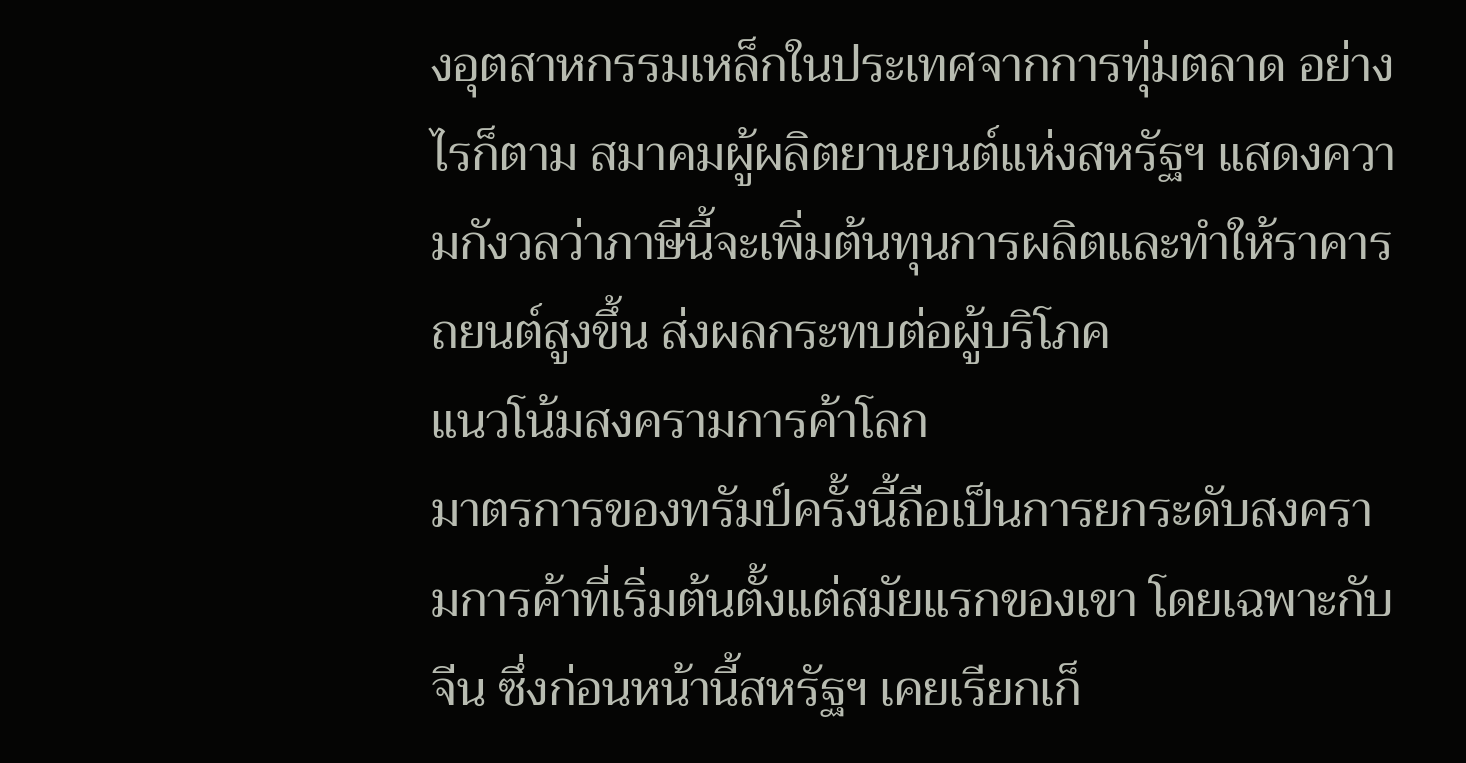งอุตสาหกรรมเหล็กในประเทศจากการทุ่มตลาด อย่างไรก็ตาม สมาคมผู้ผลิตยานยนต์แห่งสหรัฐฯ แสดงความกังวลว่าภาษีนี้จะเพิ่มต้นทุนการผลิตและทำให้ราคารถยนต์สูงขึ้น ส่งผลกระทบต่อผู้บริโภค
แนวโน้มสงครามการค้าโลก
มาตรการของทรัมป์ครั้งนี้ถือเป็นการยกระดับสงครามการค้าที่เริ่มต้นตั้งแต่สมัยแรกของเขา โดยเฉพาะกับจีน ซึ่งก่อนหน้านี้สหรัฐฯ เคยเรียกเก็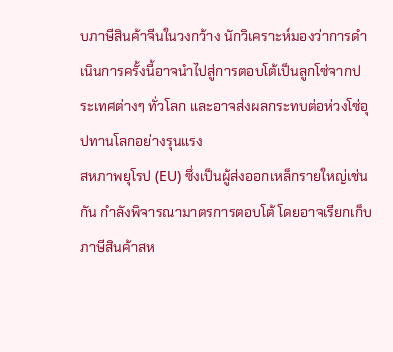บภาษีสินค้าจีนในวงกว้าง นักวิเคราะห์มองว่าการดำเนินการครั้งนี้อาจนำไปสู่การตอบโต้เป็นลูกโซ่จากประเทศต่างๆ ทั่วโลก และอาจส่งผลกระทบต่อห่วงโซ่อุปทานโลกอย่างรุนแรง
สหภาพยุโรป (EU) ซึ่งเป็นผู้ส่งออกเหล็กรายใหญ่เช่นกัน กำลังพิจารณามาตรการตอบโต้ โดยอาจเรียกเก็บภาษีสินค้าสห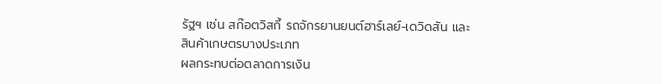รัฐฯ เช่น สก๊อตวิสกี้ รถจักรยานยนต์ฮาร์เลย์-เดวิดสัน และสินค้าเกษตรบางประเภท
ผลกระทบต่อตลาดการเงิน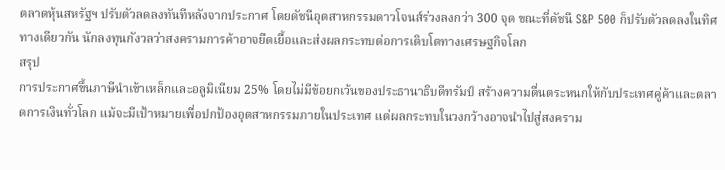ตลาดหุ้นสหรัฐฯ ปรับตัวลดลงทันทีหลังจากประกาศ โดยดัชนีอุตสาหกรรมดาวโจนส์ร่วงลงกว่า 300 จุด ขณะที่ดัชนี S&P 500 ก็ปรับตัวลดลงในทิศทางเดียวกัน นักลงทุนกังวลว่าสงครามการค้าอาจยืดเยื้อและส่งผลกระทบต่อการเติบโตทางเศรษฐกิจโลก
สรุป
การประกาศขึ้นภาษีนำเข้าเหล็กและอลูมิเนียม 25% โดยไม่มีข้อยกเว้นของประธานาธิบดีทรัมป์ สร้างความตื่นตระหนกให้กับประเทศคู่ค้าและตลาดการเงินทั่วโลก แม้จะมีเป้าหมายเพื่อปกป้องอุตสาหกรรมภายในประเทศ แต่ผลกระทบในวงกว้างอาจนำไปสู่สงคราม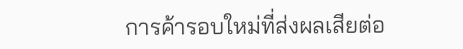การค้ารอบใหม่ที่ส่งผลเสียต่อ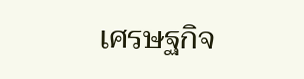เศรษฐกิจ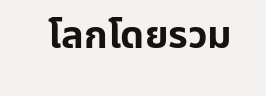โลกโดยรวม